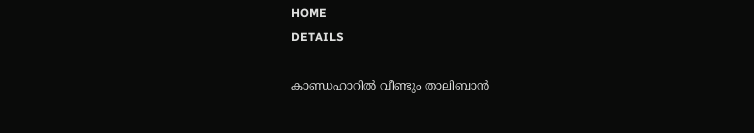HOME
DETAILS

കാണ്ഡഹാറില്‍ വീണ്ടും താലിബാന്‍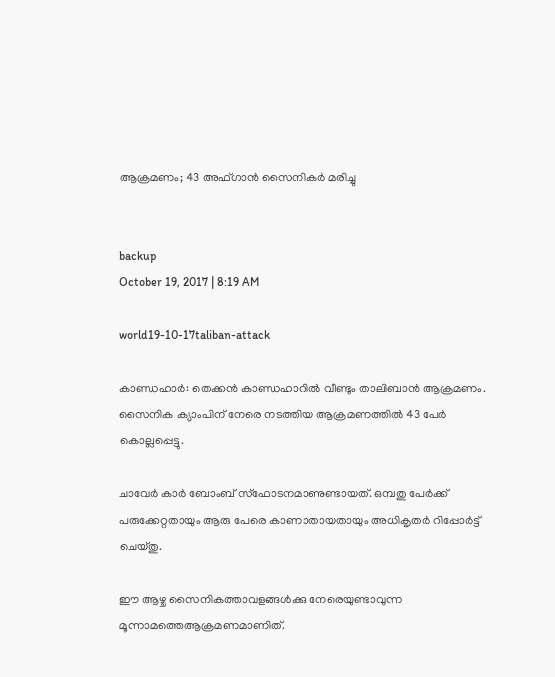ആക്രമണം; 43 അഫ്ഗാന്‍ സൈനികര്‍ മരിച്ചു


backup
October 19, 2017 | 8:19 AM

world19-10-17taliban-attack

കാണ്ഡഹാര്‍: തെക്കന്‍ കാണ്ഡഹാറില്‍ വീണ്ടും താലിബാന്‍ ആക്രമണം. സൈനിക ക്യാംപിന് നേരെ നടത്തിയ ആക്രമണത്തില്‍ 43 പേര്‍ കൊല്ലപ്പെട്ടു.

ചാവേര്‍ കാര്‍ ബോംബ് സ്‌ഫോടനമാണുണ്ടായത്. ഒമ്പതു പേര്‍ക്ക് പരുക്കേറ്റതായും ആരു പേരെ കാണാതായതായും അധികൃതര്‍ റിപ്പോര്‍ട്ട് ചെയ്തു.

ഈ ആഴ്ച സൈനികത്താവളങ്ങള്‍ക്കു നേരെയുണ്ടാവുന്ന മൂന്നാമത്തെആക്രമണമാണിത്.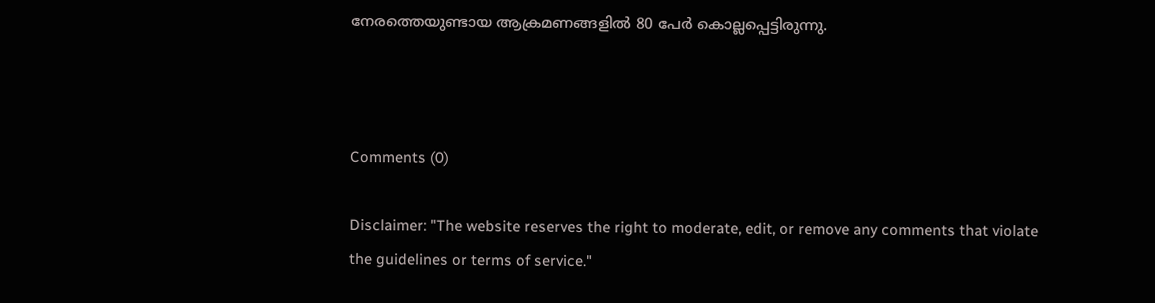നേരത്തെയുണ്ടായ ആക്രമണങ്ങളില്‍ 80 പേര്‍ കൊല്ലപ്പെട്ടിരുന്നു.



Comments (0)

Disclaimer: "The website reserves the right to moderate, edit, or remove any comments that violate the guidelines or terms of service."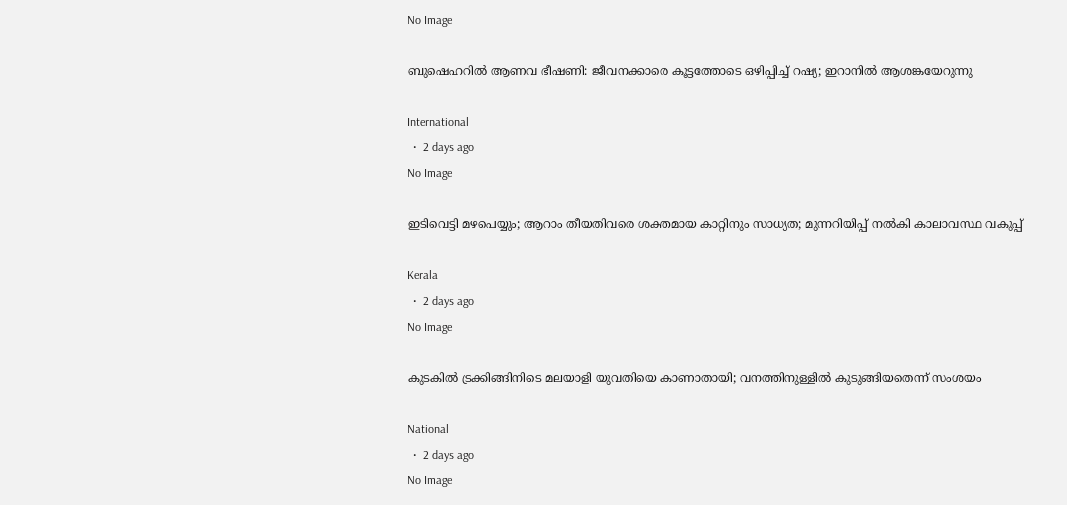No Image

ബുഷെഹറിൽ ആണവ ഭീഷണി: ജീവനക്കാരെ കൂട്ടത്തോടെ ഒഴിപ്പിച്ച് റഷ്യ; ഇറാനിൽ ആശങ്കയേറുന്നു

International
  •  2 days ago
No Image

ഇടിവെട്ടി മഴപെയ്യും; ആറാം തീയതിവരെ ശക്തമായ കാറ്റിനും സാധ്യത; മുന്നറിയിപ്പ് നൽകി കാലാവസ്ഥ വകുപ്പ്

Kerala
  •  2 days ago
No Image

കുടകിൽ ട്രക്കിങ്ങിനിടെ മലയാളി യുവതിയെ കാണാതായി; വനത്തിനുള്ളിൽ കുടുങ്ങിയതെന്ന് സംശയം

National
  •  2 days ago
No Image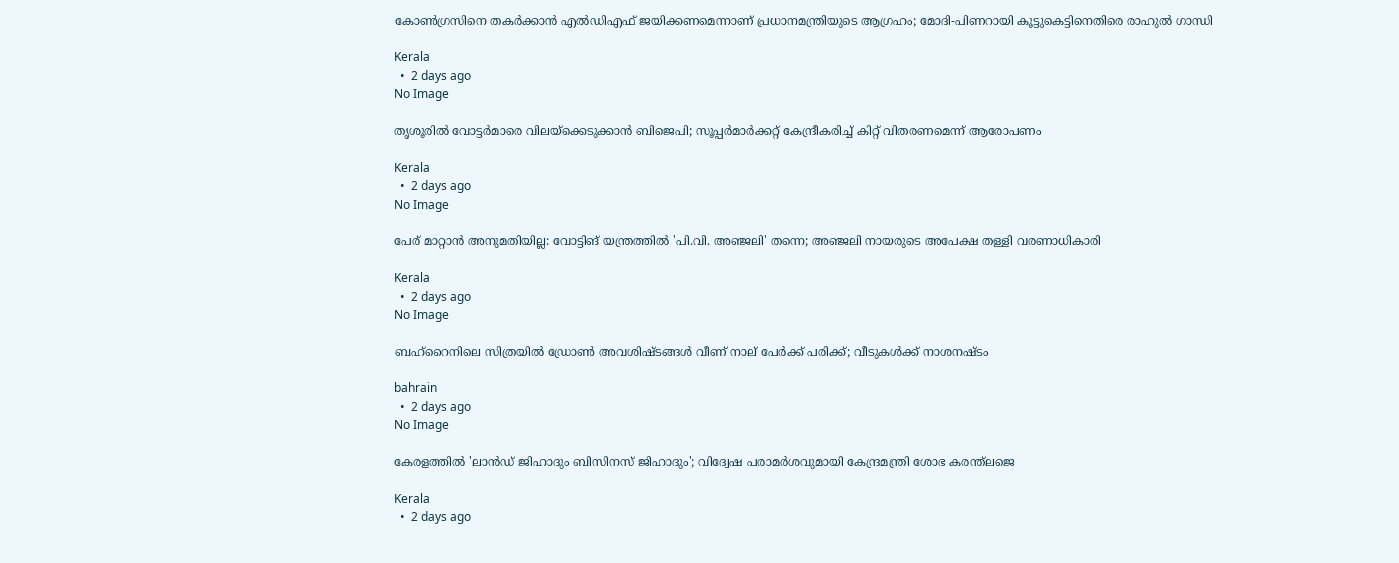കോൺഗ്രസിനെ തകർക്കാൻ എൽഡിഎഫ് ജയിക്കണമെന്നാണ് പ്രധാനമന്ത്രിയുടെ ആഗ്രഹം; മോദി-പിണറായി കൂട്ടുകെട്ടിനെതിരെ രാഹുൽ ഗാന്ധി

Kerala
  •  2 days ago
No Image

തൃശൂരിൽ വോട്ടർമാരെ വിലയ്ക്കെടുക്കാൻ ബിജെപി; സൂപ്പർമാർക്കറ്റ് കേന്ദ്രീകരിച്ച് കിറ്റ് വിതരണമെന്ന് ആരോപണം

Kerala
  •  2 days ago
No Image

പേര് മാറ്റാൻ അനുമതിയില്ല: വോട്ടിങ് യന്ത്രത്തിൽ 'പി.വി. അഞ്ജലി' തന്നെ; അഞ്ജലി നായരുടെ അപേക്ഷ തള്ളി വരണാധികാരി

Kerala
  •  2 days ago
No Image

ബഹ്‌റൈനിലെ സിത്രയില്‍ ഡ്രോണ്‍ അവശിഷ്ടങ്ങള്‍ വീണ് നാല് പേര്‍ക്ക് പരിക്ക്; വീടുകള്‍ക്ക് നാശനഷ്ടം

bahrain
  •  2 days ago
No Image

കേരളത്തിൽ 'ലാൻഡ് ജിഹാദും ബിസിനസ് ജിഹാദും'; വിദ്വേഷ പരാമർശവുമായി കേന്ദ്രമന്ത്രി ശോഭ കരന്ത്‌ലജെ

Kerala
  •  2 days ago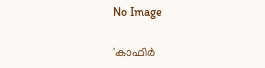No Image

'കാഫിർ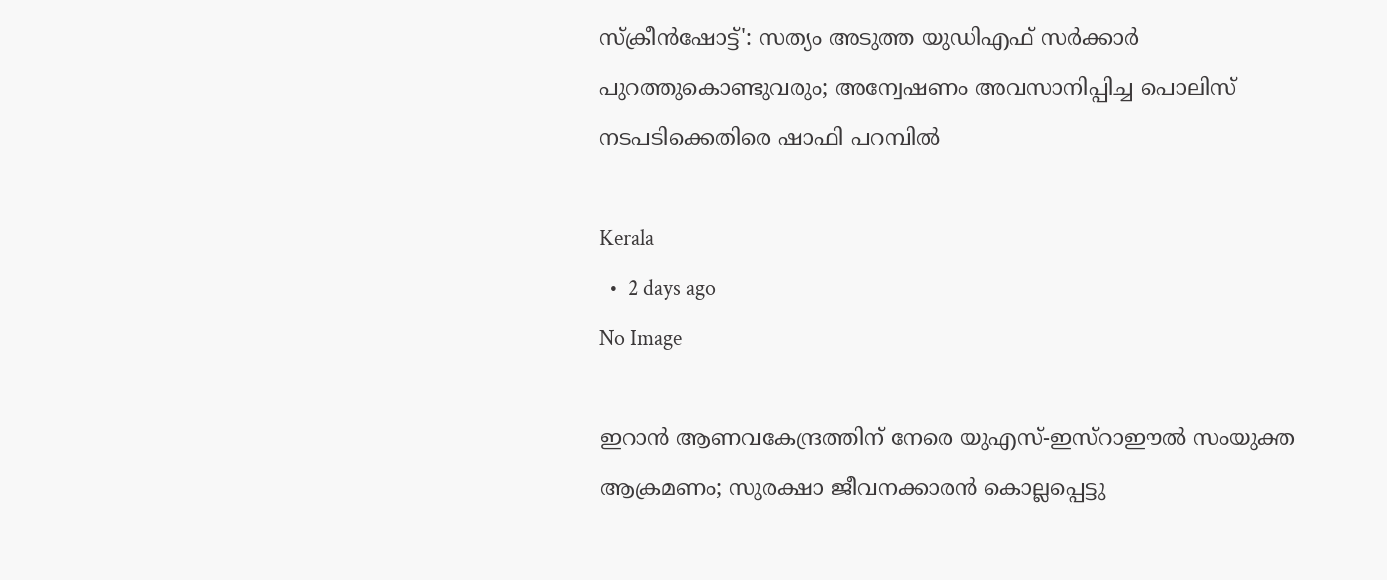സ്ക്രീൻഷോട്ട്': സത്യം അടുത്ത യുഡിഎഫ് സർക്കാർ പുറത്തുകൊണ്ടുവരും; അന്വേഷണം അവസാനിപ്പിച്ച പൊലിസ് നടപടിക്കെതിരെ ഷാഫി പറമ്പിൽ

Kerala
  •  2 days ago
No Image

ഇറാൻ ആണവകേന്ദ്രത്തിന് നേരെ യുഎസ്-ഇസ്റാഈൽ സംയുക്ത ആക്രമണം; സുരക്ഷാ ജീവനക്കാരൻ കൊല്ലപ്പെട്ടു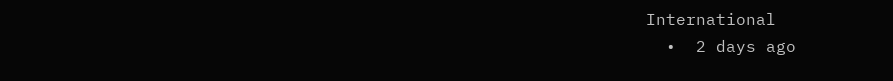International
  •  2 days ago